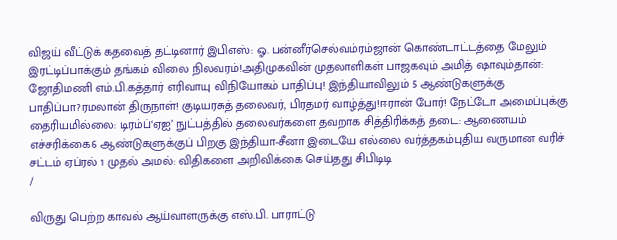விஜய் வீட்டுக் கதவைத் தட்டினார் இபிஎஸ்: ஓ. பன்னீர்செல்வம்ரம்ஜான் கொண்டாட்டத்தை மேலும் இரட்டிப்பாக்கும் தங்கம் விலை நிலவரம்!அதிமுகவின் முதலாளிகள் பாஜகவும் அமித் ஷாவும்தான்: ஜோதிமணி எம்.பி.கத்தார் எரிவாயு விநியோகம் பாதிப்பு! இந்தியாவிலும் 5 ஆண்டுகளுக்கு பாதிப்பா?ரமலான் திருநாள்! குடியரசுத் தலைவர், பிரதமர் வாழ்த்து!ஈரான் போர்! நேட்டோ அமைப்புக்கு தைரியமில்லை: டிரம்ப்‘ஏஐ’ நுட்பத்தில் தலைவர்களை தவறாக சித்திரிக்கத் தடை: ஆணையம் எச்சரிக்கை6 ஆண்டுகளுக்குப் பிறகு இந்தியா-சீனா இடையே எல்லை வர்த்தகம்புதிய வருமான வரிச் சட்டம் ஏப்ரல் 1 முதல் அமல்: விதிகளை அறிவிக்கை செய்தது சிபிடிடி
/

விருது பெற்ற காவல் ஆய்வாளருக்கு எஸ்.பி. பாராட்டு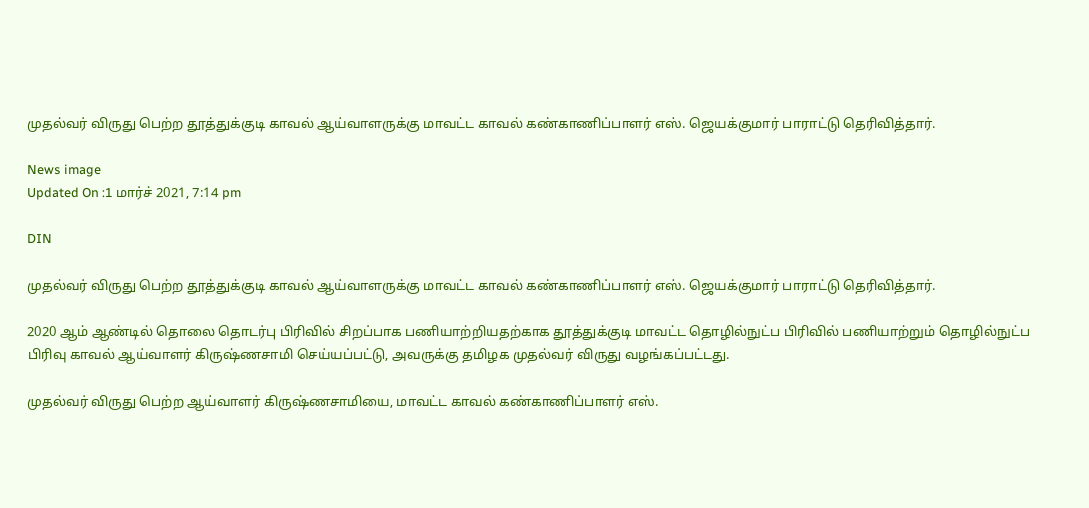முதல்வர் விருது பெற்ற தூத்துக்குடி காவல் ஆய்வாளருக்கு மாவட்ட காவல் கண்காணிப்பாளர் எஸ். ஜெயக்குமார் பாராட்டு தெரிவித்தார்.

News image
Updated On :1 மார்ச் 2021, 7:14 pm

DIN

முதல்வர் விருது பெற்ற தூத்துக்குடி காவல் ஆய்வாளருக்கு மாவட்ட காவல் கண்காணிப்பாளர் எஸ். ஜெயக்குமார் பாராட்டு தெரிவித்தார்.

2020 ஆம் ஆண்டில் தொலை தொடர்பு பிரிவில் சிறப்பாக பணியாற்றியதற்காக தூத்துக்குடி மாவட்ட தொழில்நுட்ப பிரிவில் பணியாற்றும் தொழில்நுட்ப பிரிவு காவல் ஆய்வாளர் கிருஷ்ணசாமி செய்யப்பட்டு, அவருக்கு தமிழக முதல்வர் விருது வழங்கப்பட்டது.

முதல்வர் விருது பெற்ற ஆய்வாளர் கிருஷ்ணசாமியை, மாவட்ட காவல் கண்காணிப்பாளர் எஸ்.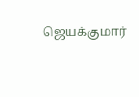ஜெயக்குமார்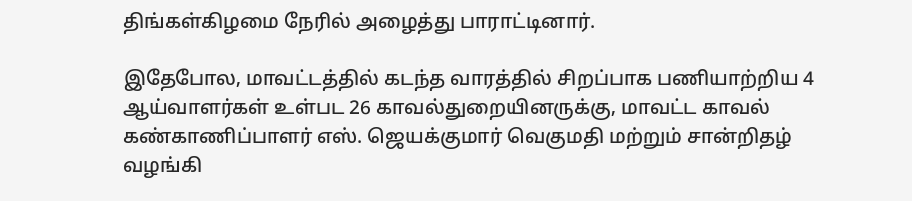திங்கள்கிழமை நேரில் அழைத்து பாராட்டினார்.

இதேபோல, மாவட்டத்தில் கடந்த வாரத்தில் சிறப்பாக பணியாற்றிய 4 ஆய்வாளர்கள் உள்பட 26 காவல்துறையினருக்கு, மாவட்ட காவல் கண்காணிப்பாளர் எஸ். ஜெயக்குமார் வெகுமதி மற்றும் சான்றிதழ் வழங்கி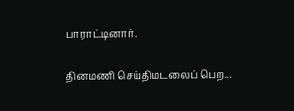பாராட்டினார்.

தினமணி செய்திமடலைப் பெற...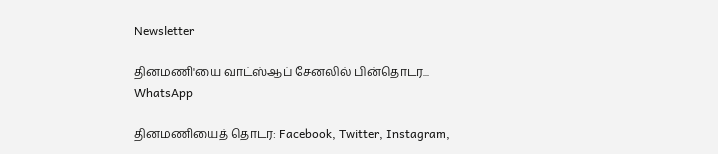Newsletter

தினமணி'யை வாட்ஸ்ஆப் சேனலில் பின்தொடர... WhatsApp

தினமணியைத் தொடர: Facebook, Twitter, Instagram,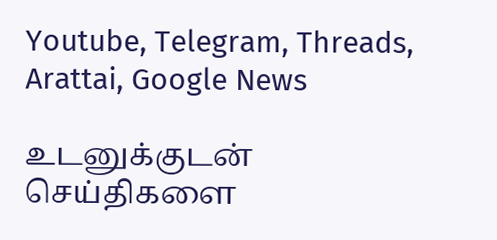Youtube, Telegram, Threads, Arattai, Google News

உடனுக்குடன் செய்திகளை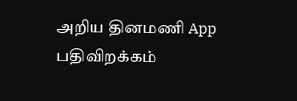அறிய தினமணி App பதிவிறக்கம்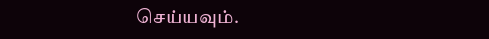செய்யவும்.